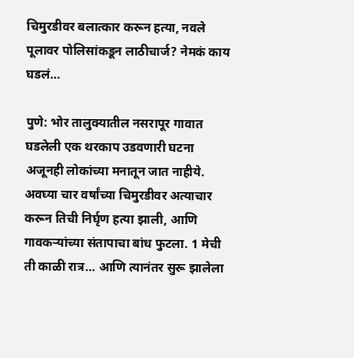चिमुरडीवर बलात्कार करून हत्या, नवले पूलावर पोलिसांकडून लाठीचार्ज? नेमकं काय घडलं…

पुणे: भोर तालुक्यातील नसरापूर गावात घडलेली एक थरकाप उडवणारी घटना अजूनही लोकांच्या मनातून जात नाहीये. अवघ्या चार वर्षांच्या चिमुरडीवर अत्याचार करून तिची निर्घृण हत्या झाली, आणि गावकऱ्यांच्या संतापाचा बांध फुटला. 1 मेची ती काळी रात्र… आणि त्यानंतर सुरू झालेला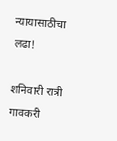न्यायासाठीचा लढा!

शनिवारी रात्री गावकरी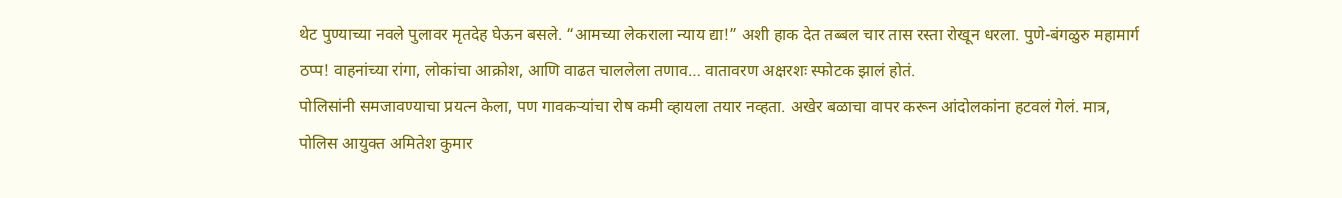थेट पुण्याच्या नवले पुलावर मृतदेह घेऊन बसले. “आमच्या लेकराला न्याय द्या!” अशी हाक देत तब्बल चार तास रस्ता रोखून धरला. पुणे-बंगळुरु महामार्ग ठप्प! वाहनांच्या रांगा, लोकांचा आक्रोश, आणि वाढत चाललेला तणाव… वातावरण अक्षरशः स्फोटक झालं होतं.
पोलिसांनी समजावण्याचा प्रयत्न केला, पण गावकऱ्यांचा रोष कमी व्हायला तयार नव्हता. अखेर बळाचा वापर करून आंदोलकांना हटवलं गेलं. मात्र, पोलिस आयुक्त अमितेश कुमार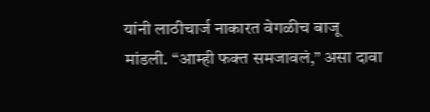यांनी लाठीचार्ज नाकारत वेगळीच बाजू मांडली. “आम्ही फक्त समजावलं,” असा दावा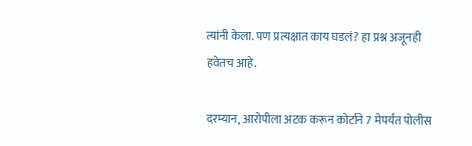त्यांनी केला. पण प्रत्यक्षात काय घडलं? हा प्रश्न अजूनही हवेतच आहे.

दरम्यान, आरोपीला अटक करून कोर्टाने 7 मेपर्यंत पोलीस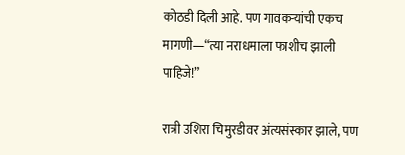कोठडी दिली आहे. पण गावकऱ्यांची एकच मागणी—“त्या नराधमाला फाशीच झाली पाहिजे!”

रात्री उशिरा चिमुरडीवर अंत्यसंस्कार झाले, पण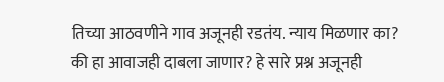तिच्या आठवणीने गाव अजूनही रडतंय. न्याय मिळणार का? की हा आवाजही दाबला जाणार? हे सारे प्रश्न अजूनही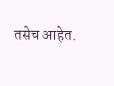तसेच आहेत.